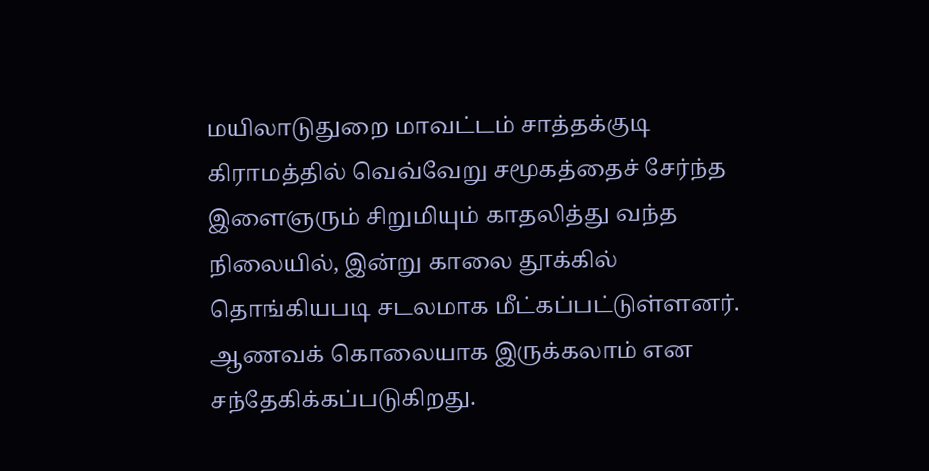மயிலாடுதுறை மாவட்டம் சாத்தக்குடி கிராமத்தில் வெவ்வேறு சமூகத்தைச் சேர்ந்த இளைஞரும் சிறுமியும் காதலித்து வந்த நிலையில், இன்று காலை தூக்கில் தொங்கியபடி சடலமாக மீட்கப்பட்டுள்ளனர். ஆணவக் கொலையாக இருக்கலாம் என சந்தேகிக்கப்படுகிறது.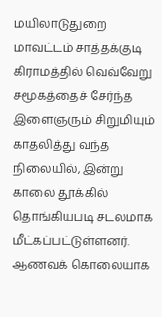மயிலாடுதுறை மாவட்டம் சாத்தக்குடி கிராமத்தில் வெவ்வேறு சமூகத்தைச் சேர்ந்த இளைஞரும் சிறுமியும் காதலித்து வந்த நிலையில், இன்று காலை தூக்கில் தொங்கியபடி சடலமாக மீட்கப்பட்டுள்ளனர். ஆணவக் கொலையாக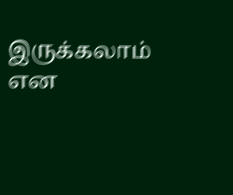இருக்கலாம் என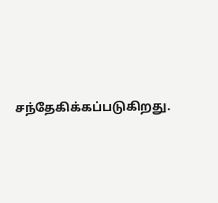சந்தேகிக்கப்படுகிறது.